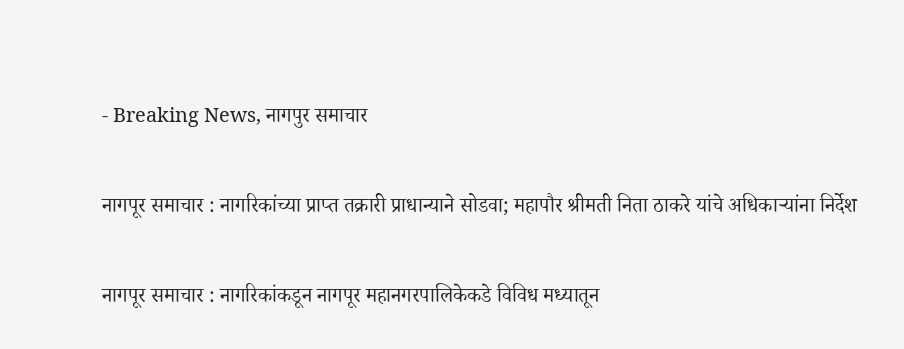- Breaking News, नागपुर समाचार

नागपूर समाचार : नागरिकांच्या प्राप्त तक्रारी प्राधान्याने सोडवा; महापौर श्रीमती निता ठाकरे यांचे अधिकाऱ्यांना निर्देश

नागपूर समाचार : नागरिकांकडून नागपूर महानगरपालिकेकडे विविध मध्यातून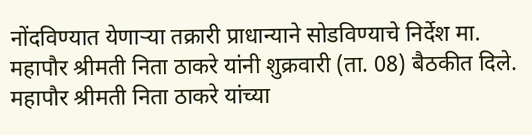नोंदविण्यात येणाऱ्या तक्रारी प्राधान्याने सोडविण्याचे निर्देश मा. महापौर श्रीमती निता ठाकरे यांनी शुक्रवारी (ता. 08) बैठकीत दिले. महापौर श्रीमती निता ठाकरे यांच्या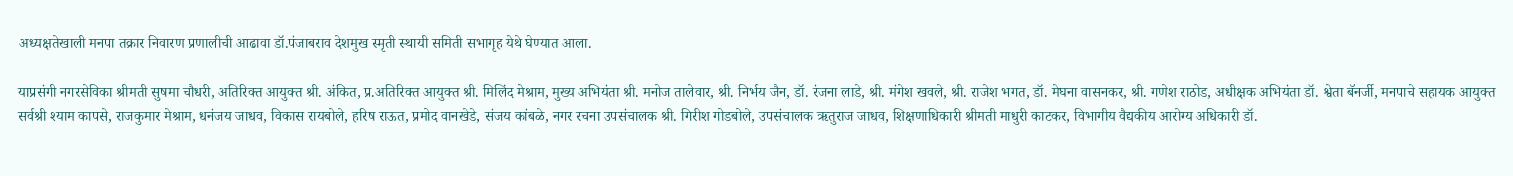अध्यक्षतेखाली मनपा तक्रार निवारण प्रणालीची आढावा डॉ.पंजाबराव देशमुख स्मृती स्थायी समिती सभागृह येथे घेण्यात आला.

याप्रसंगी नगरसेविका श्रीमती सुषमा चौधरी, अतिरिक्त आयुक्त श्री. अंकित, प्र.अतिरिक्त आयुक्त श्री. मिलिंद मेश्राम, मुख्य अभियंता श्री. मनोज तालेवार, श्री. निर्भय जैन, डॉ. रंजना लाडे, श्री. मंगेश खवले, श्री. राजेश भगत, डॉ. मेघना वासनकर, श्री. गणेश राठोड, अधीक्षक अभियंता डॉ. श्वेता बॅनर्जी, मनपाचे सहायक आयुक्त सर्वश्री श्याम कापसे, राजकुमार मेश्राम, धनंजय जाधव, विकास रायबोले, हरिष राऊत, प्रमोद वानखेडे, संजय कांबळे, नगर रचना उपसंचालक श्री. गिरीश गोडबोले, उपसंचालक ऋतुराज जाधव, शिक्षणाधिकारी श्रीमती माधुरी काटकर, विभागीय वैद्यकीय आरोग्य अधिकारी डॉ.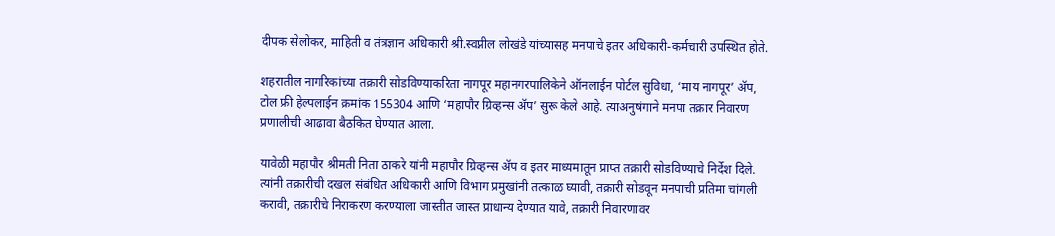दीपक सेलोकर, माहिती व तंत्रज्ञान अधिकारी श्री.स्वप्नील लोखंडे यांच्यासह मनपाचे इतर अधिकारी-कर्मचारी उपस्थित होते.

शहरातील नागरिकांच्या तक्रारी सोडविण्याकरिता नागपूर महानगरपालिकेने ऑनलाईन पोर्टल सुविधा, ‘माय नागपूर’ ॲप, टोल फ्री हेल्पलाईन क्रमांक 155304 आणि ‘महापौर ग्रिव्हन्स ॲप’ सुरू केले आहे. त्याअनुषंगाने मनपा तक्रार निवारण प्रणालीची आढावा बैठकित घेण्यात आला.

यावेळी महापौर श्रीमती निता ठाकरे यांनी महापौर ग्रिव्हन्स ॲप व इतर माध्यमातून प्राप्त तक्रारी सोडविण्याचे निर्देश दिले. त्यांनी तक्रारीची दखल संबंधित अधिकारी आणि विभाग प्रमुखांनी तत्काळ घ्यावी, तक्रारी सोडवून मनपाची प्रतिमा चांगली करावी, तक्रारीचे निराकरण करण्याला जास्तीत जास्त प्राधान्य देण्यात यावे, तक्रारी निवारणावर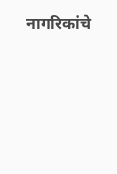नागरिकांचे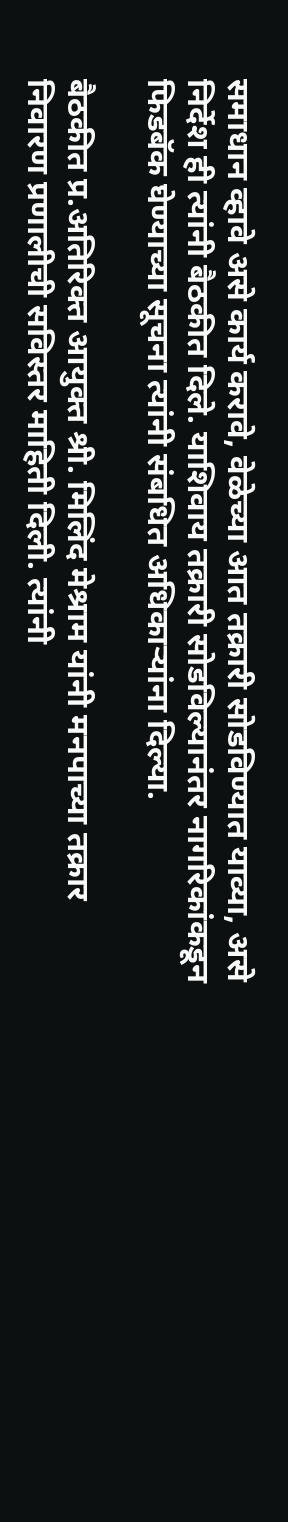समाधान व्हावे असे कार्य करावे, वेळेच्या आत तक्रारी सोडविण्यात याव्या, असे निर्देश ही त्यांनी बैठकीत दिले. याशिवाय तक्रारी सोडविल्यानंतर नागरिकांकडून फिडबॅक घेण्याच्या सूचना त्यांनी संबधित अधिकाऱ्यांना दिल्या.

बैठकीत प्र.अतिरिक्त आयुक्त श्री. मिलिंद मेश्राम यांनी मनपाच्या तक्रार निवारण प्रणालीची सविस्तर माहिती दिली. त्यांनी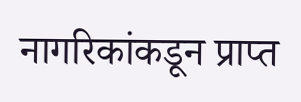नागरिकांकडून प्राप्त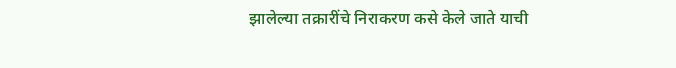झालेल्या तक्रारींचे निराकरण कसे केले जाते याची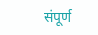संपूर्ण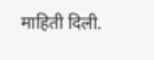माहिती दिली.